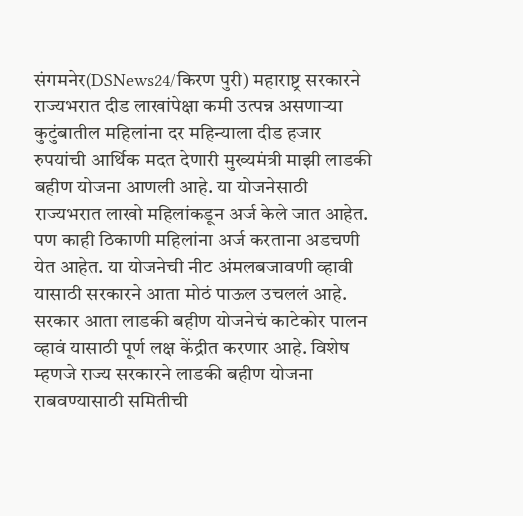संगमनेर(DSNews24/किरण पुरी) महाराष्ट्र सरकारने राज्यभरात दीड लाखांपेक्षा कमी उत्पन्न असणाऱ्या कुटुंबातील महिलांना दर महिन्याला दीड हजार रुपयांची आर्थिक मदत देणारी मुख्यमंत्री माझी लाडकी बहीण योजना आणली आहे. या योजनेसाठी राज्यभरात लाखो महिलांकडून अर्ज केले जात आहेत. पण काही ठिकाणी महिलांना अर्ज करताना अडचणी येत आहेत. या योजनेची नीट अंमलबजावणी व्हावी यासाठी सरकारने आता मोठं पाऊल उचललं आहे.
सरकार आता लाडकी बहीण योजनेचं काटेकोर पालन व्हावं यासाठी पूर्ण लक्ष केंद्रीत करणार आहे. विशेष म्हणजे राज्य सरकारने लाडकी बहीण योजना राबवण्यासाठी समितीची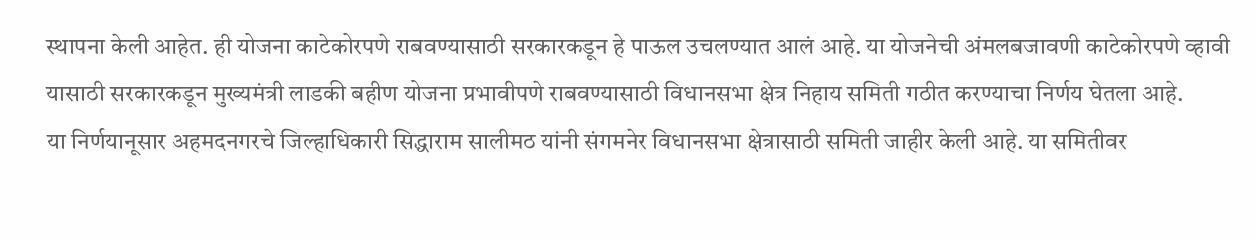स्थापना केली आहेत. ही योजना काटेकोरपणे राबवण्यासाठी सरकारकडून हे पाऊल उचलण्यात आलं आहे. या योजनेची अंमलबजावणी काटेकोरपणे व्हावी यासाठी सरकारकडून मुख्यमंत्री लाडकी बहीण योजना प्रभावीपणे राबवण्यासाठी विधानसभा क्षेत्र निहाय समिती गठीत करण्याचा निर्णय घेतला आहे.
या निर्णयानूसार अहमदनगरचे जिल्हाधिकारी सिद्धाराम सालीमठ यांनी संगमनेर विधानसभा क्षेत्रासाठी समिती जाहीर केली आहे. या समितीवर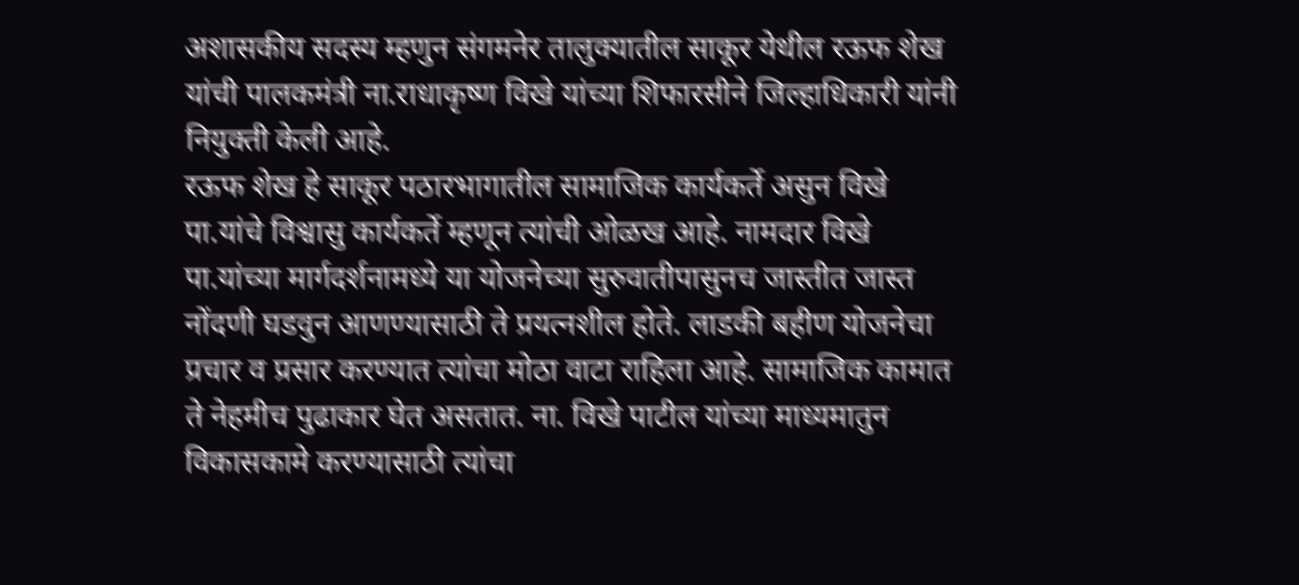अशासकीय सदस्य म्हणुन संगमनेर तालुक्यातील साकूर येथील रऊफ शेख यांची पालकमंत्री ना.राधाकृष्ण विखे यांच्या शिफारसीने जिल्हाधिकारी यांनी नियुक्ती केली आहे.
रऊफ शेख हे साकूर पठारभागातील सामाजिक कार्यकर्ते असुन विखे पा.यांचे विश्वासु कार्यकर्ते म्हणून त्यांची ओळख आहे. नामदार विखे पा.यांच्या मार्गदर्शनामध्ये या योजनेच्या सुरुवातीपासुनच जास्तीत जास्त नोंदणी घडवुन आणण्यासाठी ते प्रयत्नशील होते. लाडकी बहीण योजनेचा प्रचार व प्रसार करण्यात त्यांचा मोठा वाटा राहिला आहे. सामाजिक कामात ते नेहमीच पुढाकार घेत असतात. ना. विखे पाटील यांच्या माध्यमातुन विकासकामे करण्यासाठी त्यांचा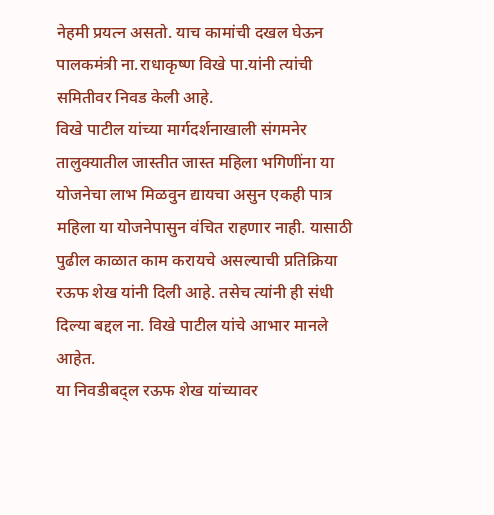नेहमी प्रयत्न असतो. याच कामांची दखल घेऊन पालकमंत्री ना.राधाकृष्ण विखे पा.यांनी त्यांची समितीवर निवड केली आहे.
विखे पाटील यांच्या मार्गदर्शनाखाली संगमनेर तालुक्यातील जास्तीत जास्त महिला भगिणींना या योजनेचा लाभ मिळवुन द्यायचा असुन एकही पात्र महिला या योजनेपासुन वंचित राहणार नाही. यासाठी पुढील काळात काम करायचे असल्याची प्रतिक्रिया रऊफ शेख यांनी दिली आहे. तसेच त्यांनी ही संधी दिल्या बद्दल ना. विखे पाटील यांचे आभार मानले आहेत.
या निवडीबद्ल रऊफ शेख यांच्यावर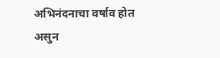अभिनंदनाचा वर्षाव होत असुन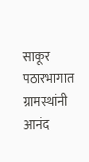साकूर पठारभागात ग्रामस्थांनी आनंद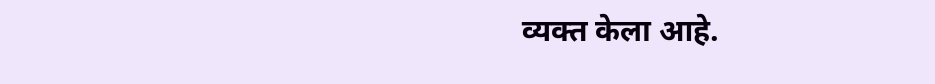व्यक्त केला आहे.